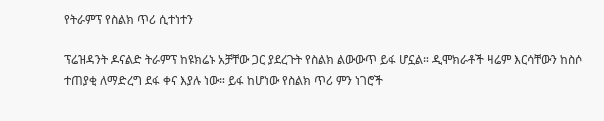የትራምፕ የስልክ ጥሪ ሲተነተን

ፕሬዝዳንት ዶናልድ ትራምፕ ከዩክሬኑ አቻቸው ጋር ያደረጉት የስልክ ልውውጥ ይፋ ሆኗል። ዲሞክራቶች ዛሬም እርሳቸውን ከስሶ ተጠያቂ ለማድረግ ደፋ ቀና እያሉ ነው። ይፋ ከሆነው የስልክ ጥሪ ምን ነገሮች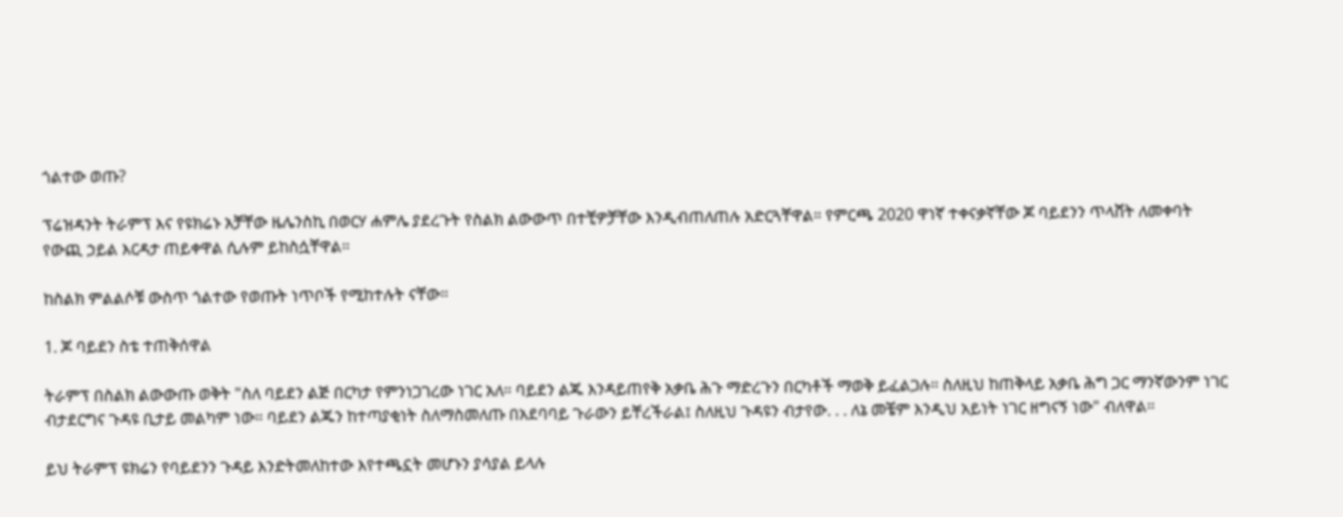ጎልተው ወጡ?

ፕሬዝዳንት ትራምፕ እና የዩክሬኑ አቻቸው ዜሌንስኪ በወርሃ ሐምሌ ያደረጉት የስልክ ልውውጥ በተቺዎቻቸው እንዲብጠለጠሉ አድርጓቸዋል። የምርጫ 2020 ዋነኛ ተቀናቃኛቸው ጆ ባይደንን ጥላሸት ለመቀባት የውጪ ኃይል እርዳታ ጠይቀዋል ሲሉም ይከስሷቸዋል።

ከስልክ ምልልሶቹ ውስጥ ጎልተው የወጡት ነጥቦች የሚከተሉት ናቸው።

1. ጆ ባይደን ስቴ ተጠቅሰዋል

ትራምፕ በስልክ ልውውጡ ወቅት "ስለ ባይደን ልጅ በርካታ የምንነጋገረው ነገር አለ። ባይደን ልጁ እንዳይጠየቅ አቃቤ ሕጉ ማድረጉን በርካቶች ማወቅ ይፈልጋሉ። ስለዚህ ከጠቅላይ አቃቤ ሕግ ጋር ማንኛውንም ነገር ብታደርግና ጉዳዩ ቢታይ መልካም ነው። ባይደን ልጁን ከተጣያቂነት ስለማስመለጡ በአደባባይ ጉራውን ይቸረችራል፤ ስለዚህ ጉዳዩን ብታየው. . . ለኔ መቼም እንዲህ አይነት ነገር ዘግናኝ ነው" ብለዋል።

ይህ ትራምፕ ዩክሬን የባይደንን ጉዳይ እንድትመለከተው እየተጫኗት መሆኑን ያሳያል ይላሉ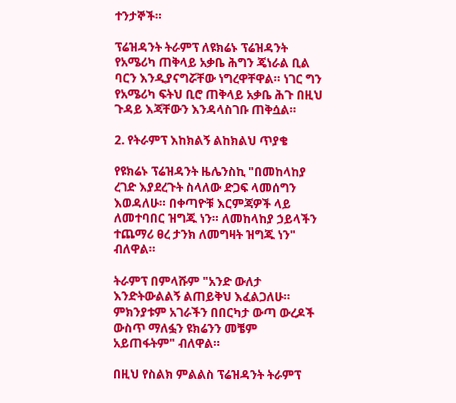ተንታኞች።

ፕሬዝዳንት ትራምፕ ለዩክሬኑ ፕሬዝዳንት የአሜሪካ ጠቅላይ አቃቤ ሕግን ጄነራል ቢል ባርን እንዲያናግሯቸው ነግረዋቸዋል። ነገር ግን የአሜሪካ ፍትህ ቢሮ ጠቅላይ አቃቤ ሕጉ በዚህ ጉዳይ እጃቸውን እንዳላስገቡ ጠቅሷል።

2. የትራምፕ እከክልኝ ልከክልህ ጥያቄ

የዩክሬኑ ፕሬዝዳንት ዜሌንስኪ "በመከላከያ ረገድ እያደረጉት ስላለው ድጋፍ ላመሰግን እወዳለሁ። በቀጣዮቹ እርምጃዎች ላይ ለመተባበር ዝግጁ ነን። ለመከላከያ ኃይላችን ተጨማሪ ፀረ ታንክ ለመግዛት ዝግጁ ነን" ብለዋል።

ትራምፕ በምላሹም "አንድ ውለታ እንድትውልልኝ ልጠይቅህ እፈልጋለሁ። ምክንያቱም አገራችን በበርካታ ውጣ ውረዶች ውስጥ ማለፏን ዩክሬንን መቼም አይጠፋትም" ብለዋል።

በዚህ የስልክ ምልልስ ፕሬዝዳንት ትራምፕ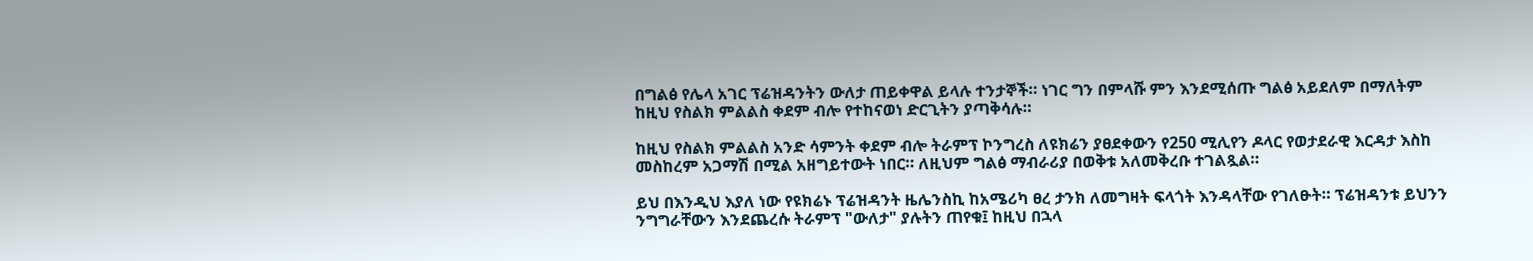በግልፅ የሌላ አገር ፕሬዝዳንትን ውለታ ጠይቀዋል ይላሉ ተንታኞች። ነገር ግን በምላሹ ምን እንደሚሰጡ ግልፅ አይደለም በማለትም ከዚህ የስልክ ምልልስ ቀደም ብሎ የተከናወነ ድርጊትን ያጣቅሳሉ።

ከዚህ የስልክ ምልልስ አንድ ሳምንት ቀደም ብሎ ትራምፕ ኮንግረስ ለዩክሬን ያፀደቀውን የ250 ሚሊየን ዶላር የወታደራዊ እርዳታ እስከ መስከረም አጋማሽ በሚል አዘግይተውት ነበር። ለዚህም ግልፅ ማብራሪያ በወቅቱ አለመቅረቡ ተገልጿል።

ይህ በእንዲህ እያለ ነው የዩክሬኑ ፕሬዝዳንት ዜሌንስኪ ከአሜሪካ ፀረ ታንክ ለመግዛት ፍላጎት እንዳላቸው የገለፁት። ፕሬዝዳንቱ ይህንን ንግግራቸውን እንደጨረሱ ትራምፕ "ውለታ" ያሉትን ጠየቁ፤ ከዚህ በኋላ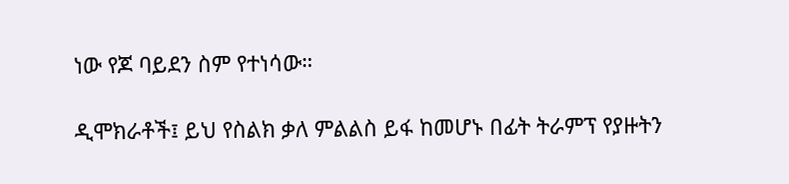ነው የጆ ባይደን ስም የተነሳው።

ዲሞክራቶች፤ ይህ የስልክ ቃለ ምልልስ ይፋ ከመሆኑ በፊት ትራምፕ የያዙትን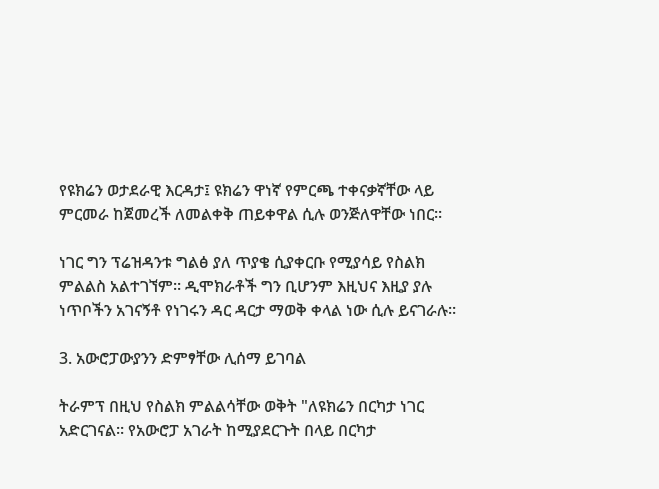የዩክሬን ወታደራዊ እርዳታ፤ ዩክሬን ዋነኛ የምርጫ ተቀናቃኛቸው ላይ ምርመራ ከጀመረች ለመልቀቅ ጠይቀዋል ሲሉ ወንጅለዋቸው ነበር።

ነገር ግን ፕሬዝዳንቱ ግልፅ ያለ ጥያቄ ሲያቀርቡ የሚያሳይ የስልክ ምልልስ አልተገኘም። ዲሞክራቶች ግን ቢሆንም እዚህና እዚያ ያሉ ነጥቦችን አገናኝቶ የነገሩን ዳር ዳርታ ማወቅ ቀላል ነው ሲሉ ይናገራሉ።

3. አውሮፓውያንን ድምፃቸው ሊሰማ ይገባል

ትራምፕ በዚህ የስልክ ምልልሳቸው ወቅት "ለዩክሬን በርካታ ነገር አድርገናል። የአውሮፓ አገራት ከሚያደርጉት በላይ በርካታ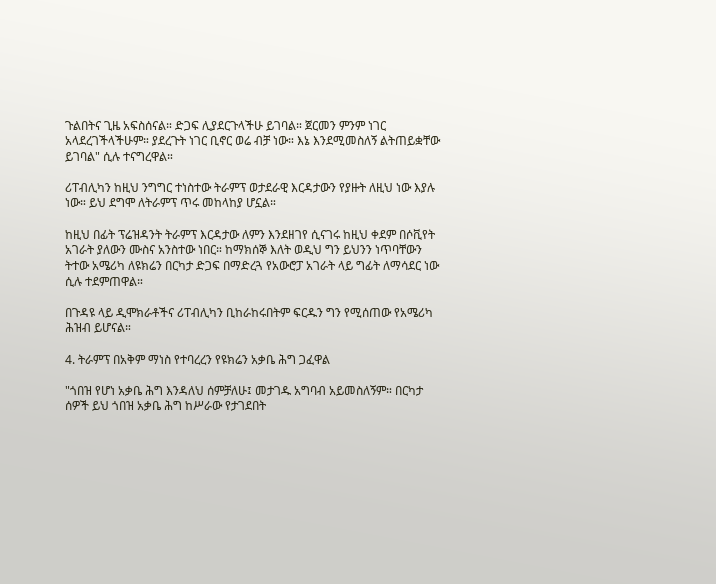ጉልበትና ጊዜ አፍስሰናል። ድጋፍ ሊያደርጉላችሁ ይገባል። ጀርመን ምንም ነገር አላደረገችላችሁም። ያደረጉት ነገር ቢኖር ወሬ ብቻ ነው። እኔ እንደሚመስለኝ ልትጠይቋቸው ይገባል" ሲሉ ተናግረዋል።

ሪፐብሊካን ከዚህ ንግግር ተነስተው ትራምፕ ወታደራዊ እርዳታውን የያዙት ለዚህ ነው እያሉ ነው። ይህ ደግሞ ለትራምፕ ጥሩ መከላከያ ሆኗል።

ከዚህ በፊት ፕሬዝዳንት ትራምፕ እርዳታው ለምን እንደዘገየ ሲናገሩ ከዚህ ቀደም በሶቪየት አገራት ያለውን ሙስና አንስተው ነበር። ከማክሰኞ እለት ወዲህ ግን ይህንን ነጥባቸውን ትተው አሜሪካ ለዩክሬን በርካታ ድጋፍ በማድረጓ የአውሮፓ አገራት ላይ ግፊት ለማሳደር ነው ሲሉ ተደምጠዋል።

በጉዳዩ ላይ ዲሞክራቶችና ሪፐብሊካን ቢከራከሩበትም ፍርዱን ግን የሚሰጠው የአሜሪካ ሕዝብ ይሆናል።

4. ትራምፕ በአቅም ማነስ የተባረረን የዩክሬን አቃቤ ሕግ ጋፈዋል

"ጎበዝ የሆነ አቃቤ ሕግ እንዳለህ ሰምቻለሁ፤ መታገዱ አግባብ አይመስለኝም። በርካታ ሰዎች ይህ ጎበዝ አቃቤ ሕግ ከሥራው የታገደበት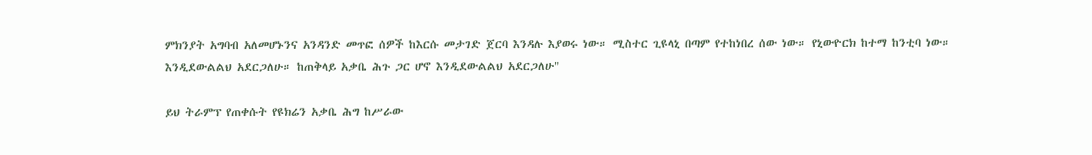ምክንያት አግባብ አለመሆኑንና አንዳንድ መጥፎ ሰዎች ከእርሱ መታገድ ጀርባ እንዳሉ እያወሩ ነው። ሚስተር ጊዩላኒ በጣም የተከነበረ ሰው ነው። የኒውዮርክ ከተማ ከንቲባ ነው። እንዲደውልልህ አደርጋለሁ። ከጠቅላይ አቃቤ ሕጉ ጋር ሆኖ እንዲደውልልህ አደርጋለሁ"

ይህ ትራምፕ የጠቀሱት የዩክሬን አቃቤ ሕግ ከሥራው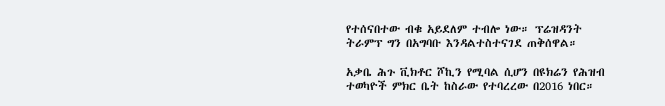የተሰናበተው ብቁ አይደለም ተብሎ ነው። ፕሬዝዳንት ትራምፕ ግን በአግባቡ እንዳልተስተናገደ ጠቅሰዋል።

አቃቤ ሕጉ ቪክቶር ሾኪን የሚባል ሲሆን በዩክሬን የሕዝብ ተወካዮች ምክር ቤት ከስራው የተባረረው በ2016 ነበር።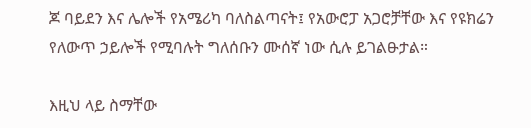ጆ ባይደን እና ሌሎች የአሜሪካ ባለስልጣናት፤ የአውሮፓ አጋሮቻቸው እና የዩክሬን የለውጥ ኃይሎች የሚባሉት ግለሰቡን ሙሰኛ ነው ሲሉ ይገልፁታል።

እዚህ ላይ ስማቸው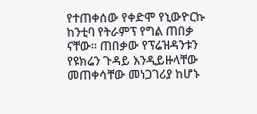የተጠቀሰው የቀድሞ የኒውዮርኩ ከንቲባ የትራምፕ የግል ጠበቃ ናቸው። ጠበቃው የፕሬዝዳንቱን የዩክሬን ጉዳይ እንዲይዙላቸው መጠቀሳቸው መነጋገሪያ ከሆኑ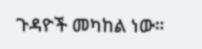ጉዳዮች መካከል ነው።